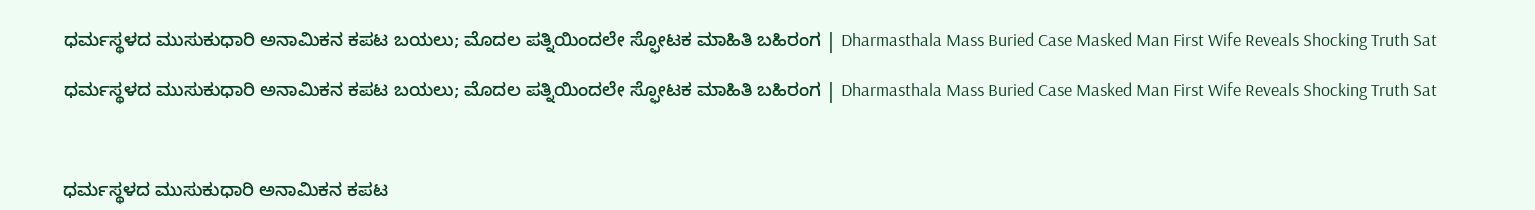ಧರ್ಮಸ್ಥಳದ ಮುಸುಕುಧಾರಿ ಅನಾಮಿಕನ ಕಪಟ ಬಯಲು; ಮೊದಲ ಪತ್ನಿಯಿಂದಲೇ ಸ್ಫೋಟಕ ಮಾಹಿತಿ ಬಹಿರಂಗ | Dharmasthala Mass Buried Case Masked Man First Wife Reveals Shocking Truth Sat

ಧರ್ಮಸ್ಥಳದ ಮುಸುಕುಧಾರಿ ಅನಾಮಿಕನ ಕಪಟ ಬಯಲು; ಮೊದಲ ಪತ್ನಿಯಿಂದಲೇ ಸ್ಫೋಟಕ ಮಾಹಿತಿ ಬಹಿರಂಗ | Dharmasthala Mass Buried Case Masked Man First Wife Reveals Shocking Truth Sat



ಧರ್ಮಸ್ಥಳದ ಮುಸುಕುಧಾರಿ ಅನಾಮಿಕನ ಕಪಟ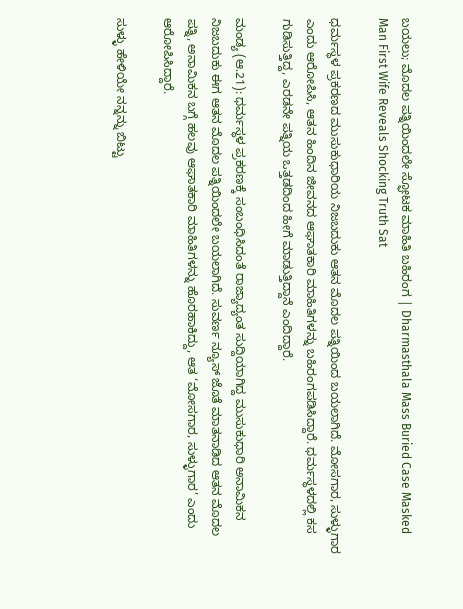ಬಯಲು; ಮೊದಲ ಪತ್ನಿಯಿಂದಲೇ ಸ್ಫೋಟಕ ಮಾಹಿತಿ ಬಹಿರಂಗ | Dharmasthala Mass Buried Case Masked Man First Wife Reveals Shocking Truth Sat

ಧರ್ಮಸ್ಥಳ ಪ್ರಕರಣದ ಮುಸುಕುಧಾರಿಯ ನಿಜಬದುಕು ಆತನ ಮೊದಲ ಪತ್ನಿಯಿಂದ ಬಯಲಾಗಿದೆ. ಮೋಸಗಾರ, ಸುಳ್ಳುಗಾರ ಎಂದು ಆರೋಪಿಸಿ, ಆತನ ಹಿಂದಿನ ಜೀವನದ ಆಘಾತಕಾರಿ ಮಾಹಿತಿಗಳನ್ನು ಬಹಿರಂಗಪಡಿಸಿದ್ದಾರೆ. ಧರ್ಮಸ್ಥಳದಲ್ಲಿ ಕಸ ಗುಡಿಸುತ್ತಿದ್ದ, ಎರಡನೇ ಪತ್ನಿಯ ಒತ್ತಡದಿಂದ ಹೀಗೆ ಮಾಡುತ್ತಿದ್ದಾನೆ ಎಂದಿದ್ದಾರೆ.

ಮಂಡ್ಯ (ಆ.21): ಧರ್ಮಸ್ಥಳ ಪ್ರಕರಣಕ್ಕೆ ಸಂಬಂಧಿಸಿದಂತೆ ರಾಜ್ಯಾದ್ಯಂತ ಸುದ್ದಿಯಾಗಿದ್ದ ಮುಸುಕುಧಾರಿ ಅನಾಮಿಕನ ನಿಜಬದುಕು ಈಗ ಆತನ ಮೊದಲ ಪತ್ನಿಯಿಂದಲೇ ಬಯಲಾಗಿದೆ. ಸುವರ್ಣ ನ್ಯೂಸ್ ಜೊತೆ ಮಾತನಾಡಿದ ಆತನ ಮೊದಲ ಪತ್ನಿ, ಅನಾಮಿಕನ ಬಗ್ಗೆ ಹಲವು ಆಘಾತಕಾರಿ ಮಾಹಿತಿಗಳನ್ನು ಹೊರಹಾಕಿದ್ದು, ಆತ ‘ಮೋಸಗಾರ, ಸುಳ್ಳುಗಾರ’ ಎಂದು ಆರೋಪಿಸಿದ್ದಾರೆ.

ಸುಳ್ಳು ಹೇಳಿಯೇ ನನ್ನನ್ನು ಬಿಟ್ಟು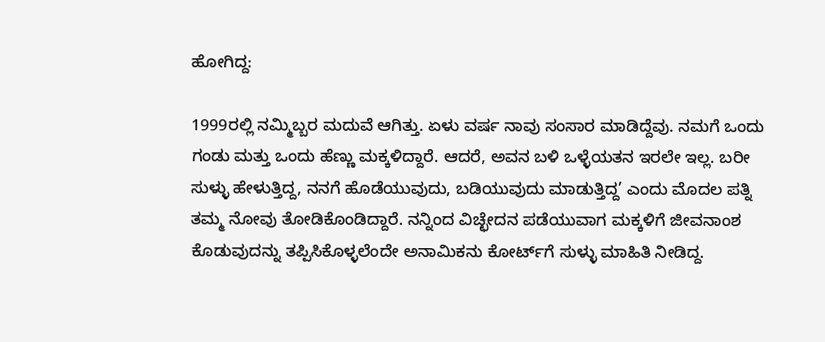ಹೋಗಿದ್ದ:

1999ರಲ್ಲಿ ನಮ್ಮಿಬ್ಬರ ಮದುವೆ ಆಗಿತ್ತು. ಏಳು ವರ್ಷ ನಾವು ಸಂಸಾರ ಮಾಡಿದ್ದೆವು. ನಮಗೆ ಒಂದು ಗಂಡು ಮತ್ತು ಒಂದು ಹೆಣ್ಣು ಮಕ್ಕಳಿದ್ದಾರೆ. ಆದರೆ, ಅವನ ಬಳಿ ಒಳ್ಳೆಯತನ ಇರಲೇ ಇಲ್ಲ. ಬರೀ ಸುಳ್ಳು ಹೇಳುತ್ತಿದ್ದ, ನನಗೆ ಹೊಡೆಯುವುದು, ಬಡಿಯುವುದು ಮಾಡುತ್ತಿದ್ದ’ ಎಂದು ಮೊದಲ ಪತ್ನಿ ತಮ್ಮ ನೋವು ತೋಡಿಕೊಂಡಿದ್ದಾರೆ. ನನ್ನಿಂದ ವಿಚ್ಛೇದನ ಪಡೆಯುವಾಗ ಮಕ್ಕಳಿಗೆ ಜೀವನಾಂಶ ಕೊಡುವುದನ್ನು ತಪ್ಪಿಸಿಕೊಳ್ಳಲೆಂದೇ ಅನಾಮಿಕನು ಕೋರ್ಟ್‌ಗೆ ಸುಳ್ಳು ಮಾಹಿತಿ ನೀಡಿದ್ದ.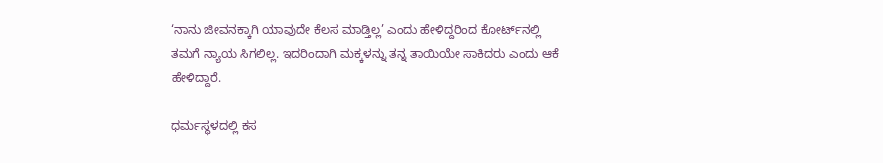‘ನಾನು ಜೀವನಕ್ಕಾಗಿ ಯಾವುದೇ ಕೆಲಸ ಮಾಡ್ತಿಲ್ಲ’ ಎಂದು ಹೇಳಿದ್ದರಿಂದ ಕೋರ್ಟ್‌ನಲ್ಲಿ ತಮಗೆ ನ್ಯಾಯ ಸಿಗಲಿಲ್ಲ. ಇದರಿಂದಾಗಿ ಮಕ್ಕಳನ್ನು ತನ್ನ ತಾಯಿಯೇ ಸಾಕಿದರು ಎಂದು ಆಕೆ ಹೇಳಿದ್ದಾರೆ.

ಧರ್ಮಸ್ಥಳದಲ್ಲಿ ಕಸ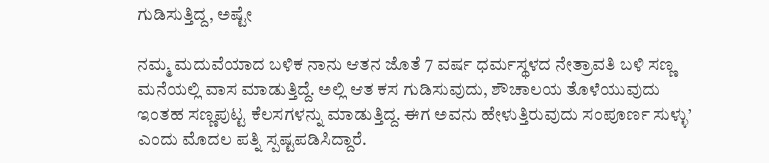ಗುಡಿಸುತ್ತಿದ್ದ, ಅಷ್ಟೇ

ನಮ್ಮ ಮದುವೆಯಾದ ಬಳಿಕ ನಾನು ಆತನ ಜೊತೆ 7 ವರ್ಷ ಧರ್ಮಸ್ಥಳದ ನೇತ್ರಾವತಿ ಬಳಿ ಸಣ್ಣ ಮನೆಯಲ್ಲಿ ವಾಸ ಮಾಡುತ್ತಿದ್ದೆ. ಅಲ್ಲಿ ಆತ ಕಸ ಗುಡಿಸುವುದು, ಶೌಚಾಲಯ ತೊಳೆಯುವುದು ಇಂತಹ ಸಣ್ಣಪುಟ್ಟ ಕೆಲಸಗಳನ್ನು ಮಾಡುತ್ತಿದ್ದ. ಈಗ ಅವನು ಹೇಳುತ್ತಿರುವುದು ಸಂಪೂರ್ಣ ಸುಳ್ಳು’ ಎಂದು ಮೊದಲ ಪತ್ನಿ ಸ್ಪಷ್ಟಪಡಿಸಿದ್ದಾರೆ.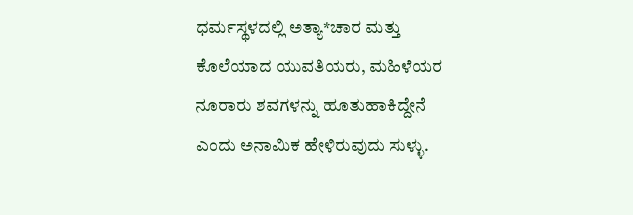ಧರ್ಮಸ್ಥಳದಲ್ಲಿ ಅತ್ಯಾ*ಚಾರ ಮತ್ತು ಕೊಲೆಯಾದ ಯುವತಿಯರು, ಮಹಿಳೆಯರ ನೂರಾರು ಶವಗಳನ್ನು ಹೂತುಹಾಕಿದ್ದೇನೆ ಎಂದು ಅನಾಮಿಕ ಹೇಳಿರುವುದು ಸುಳ್ಳು.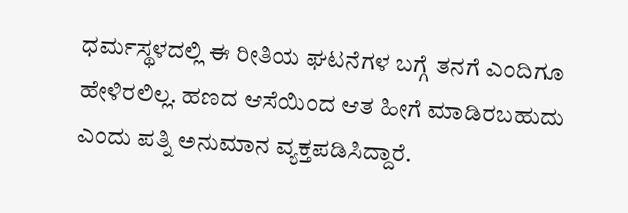ಧರ್ಮಸ್ಥಳದಲ್ಲಿ ಈ ರೀತಿಯ ಘಟನೆಗಳ ಬಗ್ಗೆ ತನಗೆ ಎಂದಿಗೂ ಹೇಳಿರಲಿಲ್ಲ. ಹಣದ ಆಸೆಯಿಂದ ಆತ ಹೀಗೆ ಮಾಡಿರಬಹುದು ಎಂದು ಪತ್ನಿ ಅನುಮಾನ ವ್ಯಕ್ತಪಡಿಸಿದ್ದಾರೆ.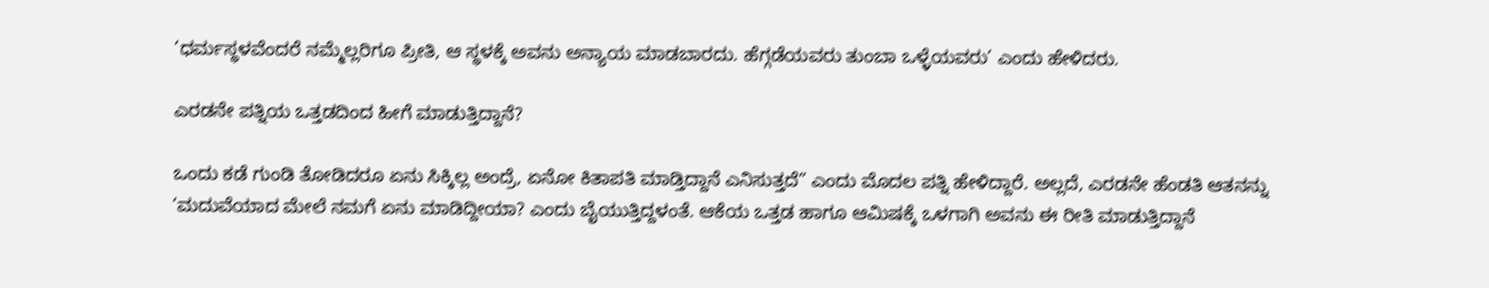‘ಧರ್ಮಸ್ಥಳವೆಂದರೆ ನಮ್ಮೆಲ್ಲರಿಗೂ ಪ್ರೀತಿ, ಆ ಸ್ಥಳಕ್ಕೆ ಅವನು ಅನ್ಯಾಯ ಮಾಡಬಾರದು. ಹೆಗ್ಗಡೆಯವರು ತುಂಬಾ ಒಳ್ಳೆಯವರು’ ಎಂದು ಹೇಳಿದರು.

ಎರಡನೇ ಪತ್ನಿಯ ಒತ್ತಡದಿಂದ ಹೀಗೆ ಮಾಡುತ್ತಿದ್ದಾನೆ?

ಒಂದು ಕಡೆ ಗುಂಡಿ ತೋಡಿದರೂ ಏನು ಸಿಕ್ಕಿಲ್ಲ ಅಂದ್ರೆ, ಏನೋ ಕಿತಾಪತಿ ಮಾಡ್ತಿದ್ದಾನೆ ಎನಿಸುತ್ತದೆ” ಎಂದು ಮೊದಲ ಪತ್ನಿ ಹೇಳಿದ್ದಾರೆ. ಅಲ್ಲದೆ, ಎರಡನೇ ಹೆಂಡತಿ ಆತನನ್ನು ‘ಮದುವೆಯಾದ ಮೇಲೆ ನಮಗೆ ಏನು ಮಾಡಿದ್ದೀಯಾ? ಎಂದು ಬೈಯುತ್ತಿದ್ದಳಂತೆ. ಆಕೆಯ ಒತ್ತಡ ಹಾಗೂ ಆಮಿಷಕ್ಕೆ ಒಳಗಾಗಿ ಅವನು ಈ ರೀತಿ ಮಾಡುತ್ತಿದ್ದಾನೆ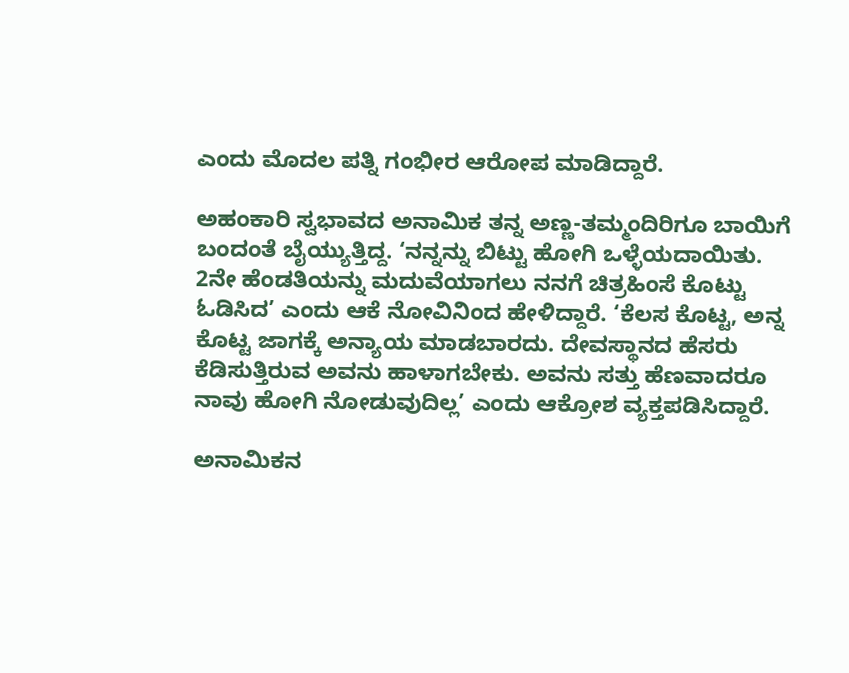ಎಂದು ಮೊದಲ ಪತ್ನಿ ಗಂಭೀರ ಆರೋಪ ಮಾಡಿದ್ದಾರೆ.

ಅಹಂಕಾರಿ ಸ್ವಭಾವದ ಅನಾಮಿಕ ತನ್ನ ಅಣ್ಣ-ತಮ್ಮಂದಿರಿಗೂ ಬಾಯಿಗೆ ಬಂದಂತೆ ಬೈಯ್ಯುತ್ತಿದ್ದ. ‘ನನ್ನನ್ನು ಬಿಟ್ಟು ಹೋಗಿ ಒಳ್ಳೆಯದಾಯಿತು. 2ನೇ ಹೆಂಡತಿಯನ್ನು ಮದುವೆಯಾಗಲು ನನಗೆ ಚಿತ್ರಹಿಂಸೆ ಕೊಟ್ಟು ಓಡಿಸಿದ’ ಎಂದು ಆಕೆ ನೋವಿನಿಂದ ಹೇಳಿದ್ದಾರೆ. ‘ಕೆಲಸ ಕೊಟ್ಟ, ಅನ್ನ ಕೊಟ್ಟ ಜಾಗಕ್ಕೆ ಅನ್ಯಾಯ ಮಾಡಬಾರದು. ದೇವಸ್ಥಾನದ ಹೆಸರು ಕೆಡಿಸುತ್ತಿರುವ ಅವನು ಹಾಳಾಗಬೇಕು. ಅವನು ಸತ್ತು ಹೆಣವಾದರೂ ನಾವು ಹೋಗಿ ನೋಡುವುದಿಲ್ಲ’ ಎಂದು ಆಕ್ರೋಶ ವ್ಯಕ್ತಪಡಿಸಿದ್ದಾರೆ.

ಅನಾಮಿಕನ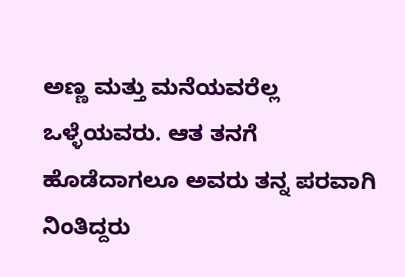ಅಣ್ಣ ಮತ್ತು ಮನೆಯವರೆಲ್ಲ ಒಳ್ಳೆಯವರು. ಆತ ತನಗೆ ಹೊಡೆದಾಗಲೂ ಅವರು ತನ್ನ ಪರವಾಗಿ ನಿಂತಿದ್ದರು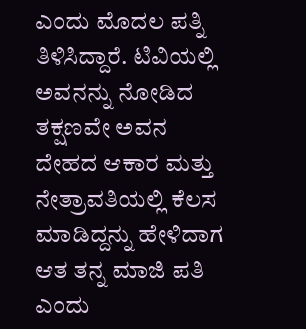ಎಂದು ಮೊದಲ ಪತ್ನಿ ತಿಳಿಸಿದ್ದಾರೆ. ಟಿವಿಯಲ್ಲಿ ಅವನನ್ನು ನೋಡಿದ ತಕ್ಷಣವೇ ಅವನ ದೇಹದ ಆಕಾರ ಮತ್ತು ನೇತ್ರಾವತಿಯಲ್ಲಿ ಕೆಲಸ ಮಾಡಿದ್ದನ್ನು ಹೇಳಿದಾಗ ಆತ ತನ್ನ ಮಾಜಿ ಪತಿ ಎಂದು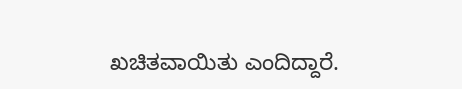ಖಚಿತವಾಯಿತು ಎಂದಿದ್ದಾರೆ.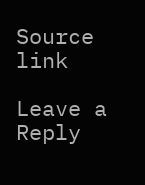Source link

Leave a Reply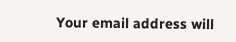Your email address will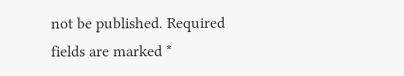not be published. Required fields are marked *